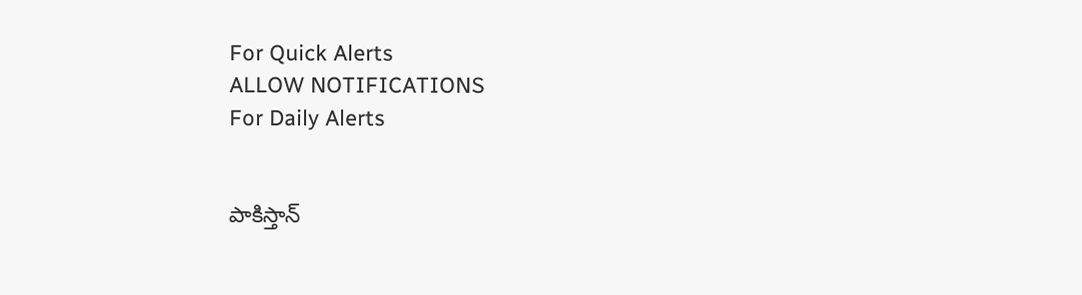For Quick Alerts
ALLOW NOTIFICATIONS
For Daily Alerts


పాకిస్తాన్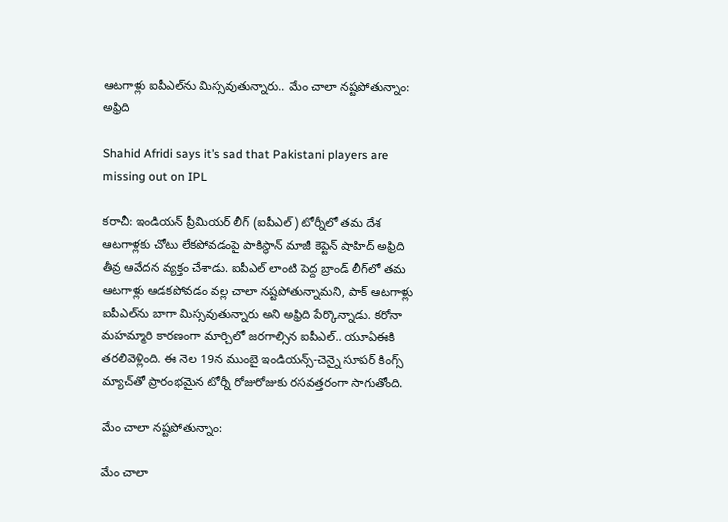ఆటగాళ్లు ఐపీఎల్‌ను మిస్సవుతున్నారు.. మేం చాలా నష్టపోతున్నాం: అఫ్రిది

Shahid Afridi says it’s sad that Pakistani players are missing out on IPL

కరాచీ: ఇండియన్ ప్రీమియర్ లీగ్ (ఐపీఎల్) టోర్నీలో తమ దేశ ఆటగాళ్లకు చోటు లేకపోవడంపై పాకిస్థాన్‌ మాజీ కెప్టెన్ షాహిద్ అఫ్రిది తీవ్ర ఆవేదన వ్యక్తం చేశాడు. ఐపీఎల్ లాంటి పెద్ద బ్రాండ్ లీగ్‌లో తమ ఆటగాళ్లు ఆడకపోవడం వల్ల చాలా నష్టపోతున్నామని, పాక్ ఆటగాళ్లు ఐపీఎల్‌ను బాగా మిస్సవుతున్నారు అని అఫ్రిది పేర్కొన్నాడు. కరోనా మహమ్మారి కారణంగా మార్చిలో జరగాల్సిన ఐపీఎల్.. యూఏఈకి తరలివెళ్లింది. ఈ నెల 19న ముంబై ఇండియన్స్-చెన్నై సూపర్ కింగ్స్ మ్యాచ్‌తో ప్రారంభమైన టోర్నీ రోజురోజుకు రసవత్తరంగా సాగుతోంది.

మేం చాలా నష్టపోతున్నాం:

మేం చాలా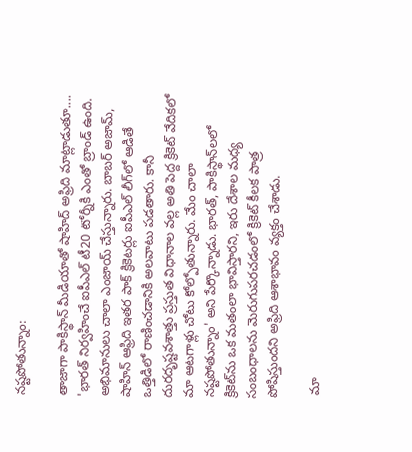నష్టపోతున్నాం:

తాజాగా పాకిస్థాన్‌ మీడియాతో షాహిద్ అఫ్రిది మాట్లాడుతూ.... 'భారత్ నిర్వహించే ఐపీఎల్ టీ20 టోర్నీకి ఎంతో బ్రాండ్ ఉంది. అభిమానులు చాలా ఎంజాయ్ చేస్తున్నారు. బాబర్‌ అజామ్, షాహిన్ ఆఫ్రిది ఇతర పాక్‌ క్రికెటర్లు ఐపీఎల్ లీగ్‌లో ఆడితే ఒత్తిడిలో రాణించడానికి అలవాటు పడతారు. కానీ దురదృష్టవశాత్తు ప్రస్తుత విధానాల వల్ల అతి పెద్ద క్రికెట్ వేదికలో మా ఆటగాళ్లు చోటు కోల్పోతున్నారు. మేం చాలా నష్టపోతున్నాం' అని పేర్కొన్నాడు. భారత్, పాకిస్థాన్‌లలో క్రికెట్‌ను ఒక మతంలా భావిస్తారని, ఇరు దేశాల మధ్య సంబంధాలను మెరుగుపరచడంలో క్రికెట్ కీలక పాత్ర పోషిస్తుందని అఫ్రిది ఆశాభావం వ్యక్తం చేశాడు.

 మా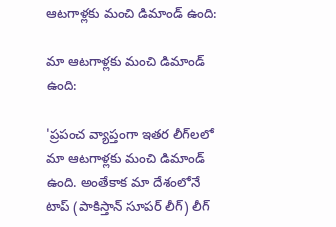ఆటగాళ్లకు మంచి డిమాండ్‌ ఉంది:

మా ఆటగాళ్లకు మంచి డిమాండ్‌ ఉంది:

'ప్రపంచ వ్యాప్తంగా ఇతర లీగ్‌లలో మా ఆటగాళ్లకు మంచి డిమాండ్‌ ఉంది. అంతేకాక మా దేశంలోనే టాప్‌ (పాకిస్తాన్ సూపర్ లీగ్) లీగ్‌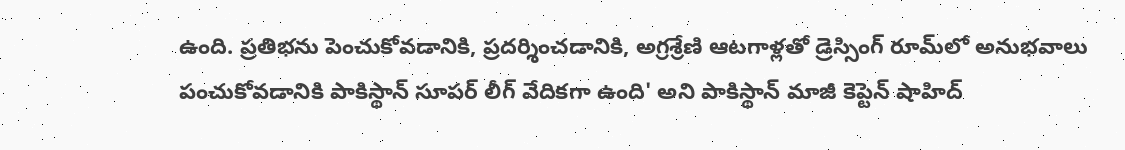ఉంది. ప్రతిభను పెంచుకోవడానికి, ప్రదర్శించడానికి, అగ్రశ్రేణి ఆటగాళ్లతో డ్రెస్సింగ్ రూమ్‌లో అనుభవాలు పంచుకోవడానికి పాకిస్థాన్‌ సూపర్‌ లీగ్‌ వేదికగా ఉంది' అని పాకిస్థాన్‌ మాజీ కెప్టెన్ షాహిద్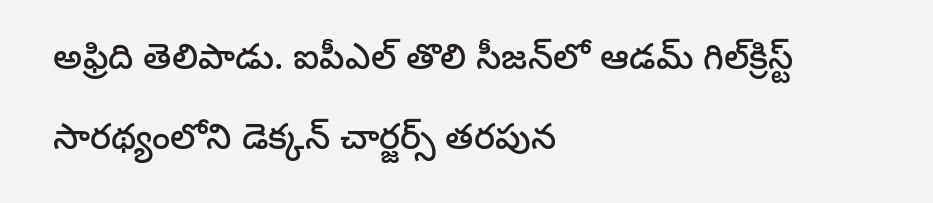అఫ్రిది తెలిపాడు. ఐపీఎల్ తొలి సీజన్‌లో ఆడమ్ గిల్‌క్రిస్ట్ సారథ్యంలోని డెక్కన్ చార్జర్స్ తరపున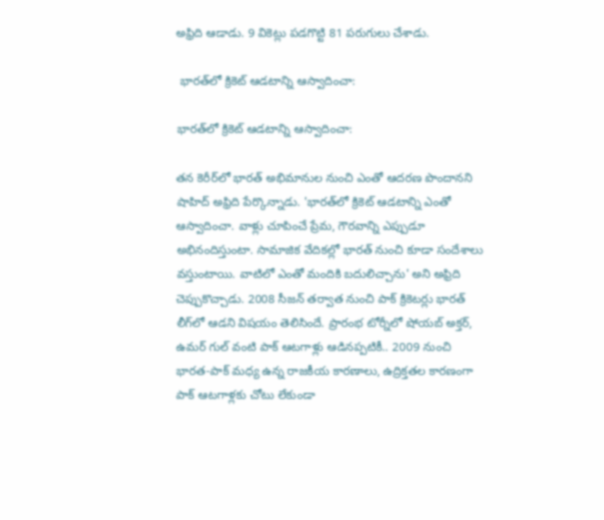అఫ్రిది ఆడాడు. 9 వికెట్లు పడగొట్టి 81 పరుగులు చేశాడు.

 భారత్‌లో క్రికెట్‌ ఆడటాన్ని ఆస్వాదించా:

భారత్‌లో క్రికెట్‌ ఆడటాన్ని ఆస్వాదించా:

తన కెరీర్‌లో భారత్‌ అభిమానుల నుంచి ఎంతో ఆదరణ పొందానని షాహిద్ అఫ్రిది పేర్కొన్నాడు. 'భారత్‌లో క్రికెట్‌ ఆడటాన్ని ఎంతో ఆస్వాదించా. వాళ్లు చూపించే ప్రేమ, గౌరవాన్ని ఎప్పుడూ అభినందిస్తుంటా. సామాజిక వేదికల్లో భారత్ నుంచి కూడా సందేశాలు వస్తుంటాయి. వాటిలో ఎంతో మందికి బదులిచ్చాను' అని అఫ్రిది చెప్పుకొచ్చాడు. 2008 సీజన్‌ తర్వాత నుంచి పాక్‌ క్రికెటర్లు భారత్ లీగ్‌లో ఆడని విషయం తెలిసిందే. ప్రారంభ టోర్నీలో షోయబ్ అక్తర్, ఉమర్ గుల్ వంటి పాక్ ఆటగాళ్లు ఆడినప్పటికీ.. 2009 నుంచి భారత-పాక్ మధ్య ఉన్న రాజకీయ కారణాలు, ఉద్రిక్తతల కారణంగా పాక్ ఆటగాళ్లకు చోటు లేకుండా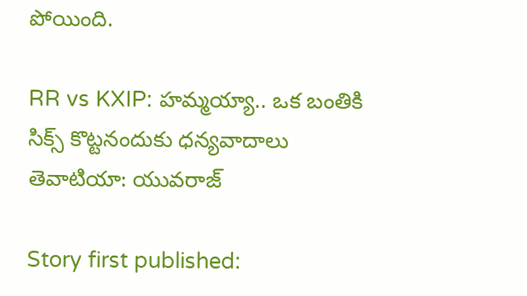పోయింది.

RR vs KXIP: హమ్మయ్యా.. ఒక బంతికి సిక్స్ కొట్టనందుకు ధన్యవాదాలు తెవాటియా: యువరాజ్

Story first published: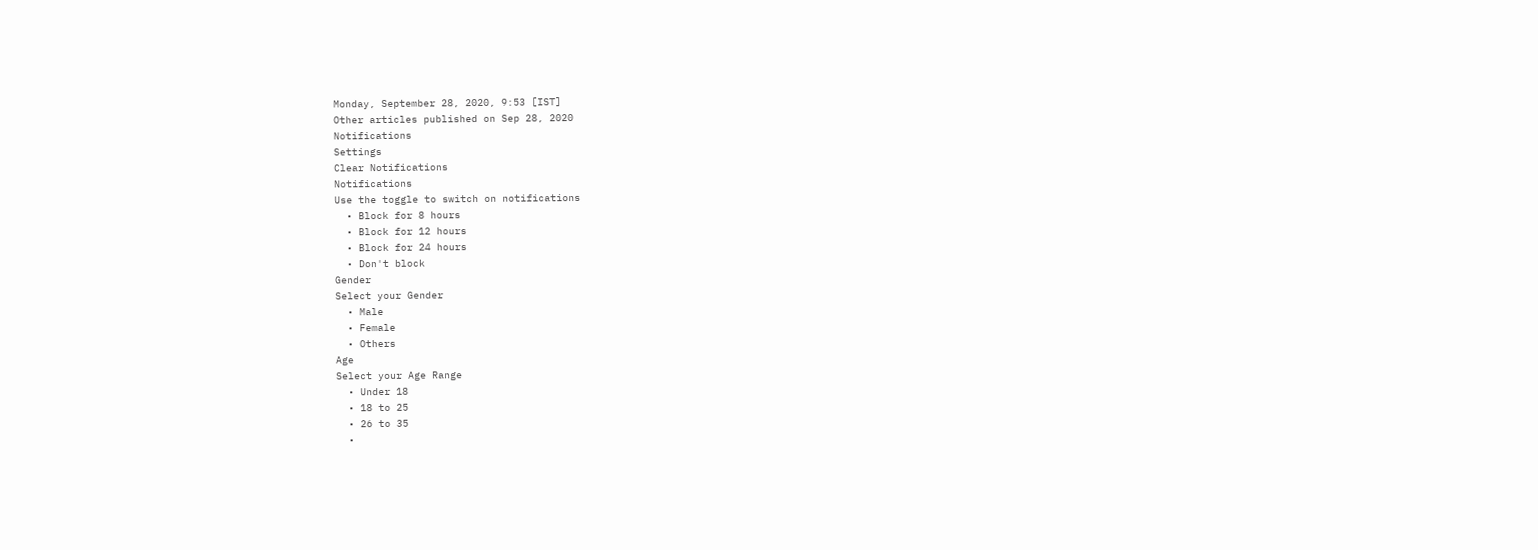Monday, September 28, 2020, 9:53 [IST]
Other articles published on Sep 28, 2020
Notifications
Settings
Clear Notifications
Notifications
Use the toggle to switch on notifications
  • Block for 8 hours
  • Block for 12 hours
  • Block for 24 hours
  • Don't block
Gender
Select your Gender
  • Male
  • Female
  • Others
Age
Select your Age Range
  • Under 18
  • 18 to 25
  • 26 to 35
  •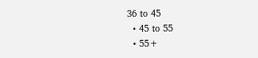36 to 45
  • 45 to 55
  • 55+